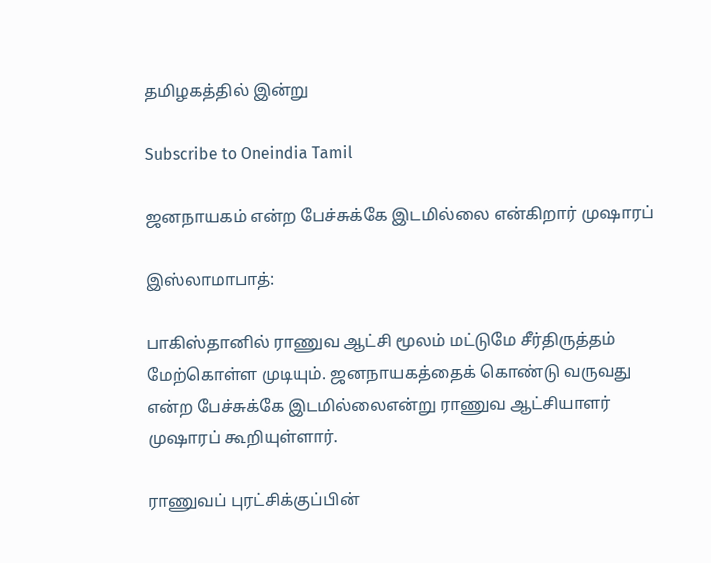தமிழகத்தில் இன்று

Subscribe to Oneindia Tamil

ஜனநாயகம் என்ற பேச்சுக்கே இடமில்லை என்கிறார் முஷாரப்

இஸ்லாமாபாத்:

பாகிஸ்தானில் ராணுவ ஆட்சி மூலம் மட்டுமே சீர்திருத்தம் மேற்கொள்ள முடியும். ஜனநாயகத்தைக் கொண்டு வருவது என்ற பேச்சுக்கே இடமில்லைஎன்று ராணுவ ஆட்சியாளர் முஷாரப் கூறியுள்ளார்.

ராணுவப் புரட்சிக்குப்பின்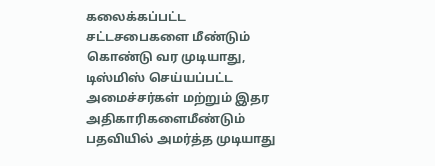கலைக்கப்பட்ட சட்டசபைகளை மீண்டும் கொண்டு வர முடியாது, டிஸ்மிஸ் செய்யப்பட்ட அமைச்சர்கள் மற்றும் இதர அதிகாரிகளைமீண்டும் பதவியில் அமர்த்த முடியாது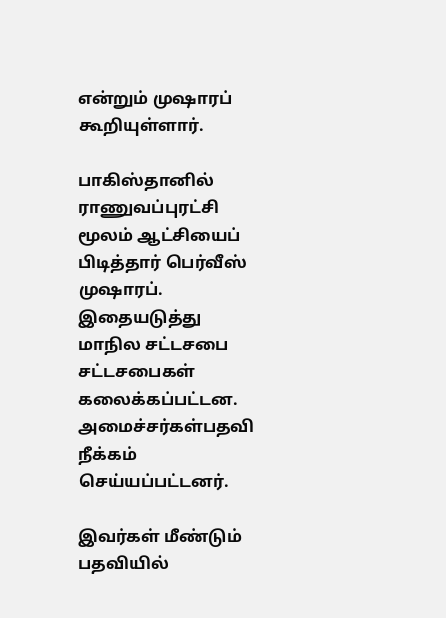என்றும் முஷாரப் கூறியுள்ளார்.

பாகிஸ்தானில் ராணுவப்புரட்சி மூலம் ஆட்சியைப் பிடித்தார் பெர்வீஸ் முஷாரப். இதையடுத்து மாநில சட்டசபை சட்டசபைகள் கலைக்கப்பட்டன. அமைச்சர்கள்பதவி நீக்கம் செய்யப்பட்டனர்.

இவர்கள் மீண்டும் பதவியில்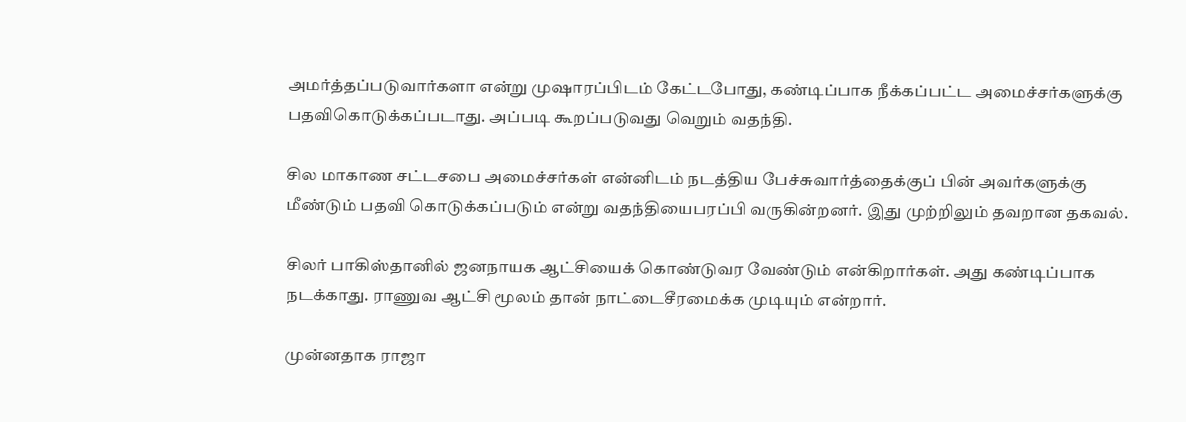அமர்த்தப்படுவார்களா என்று முஷாரப்பிடம் கேட்டபோது, கண்டிப்பாக நீக்கப்பட்ட அமைச்சர்களுக்கு பதவிகொடுக்கப்படாது. அப்படி கூறப்படுவது வெறும் வதந்தி.

சில மாகாண சட்டசபை அமைச்சர்கள் என்னிடம் நடத்திய பேச்சுவார்த்தைக்குப் பின் அவர்களுக்கு மீண்டும் பதவி கொடுக்கப்படும் என்று வதந்தியைபரப்பி வருகின்றனர். இது முற்றிலும் தவறான தகவல்.

சிலர் பாகிஸ்தானில் ஜனநாயக ஆட்சியைக் கொண்டுவர வேண்டும் என்கிறார்கள். அது கண்டிப்பாக நடக்காது. ராணுவ ஆட்சி மூலம் தான் நாட்டைசீரமைக்க முடியும் என்றார்.

முன்னதாக ராஜா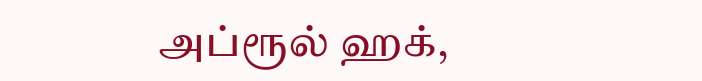அப்ரூல் ஹக்,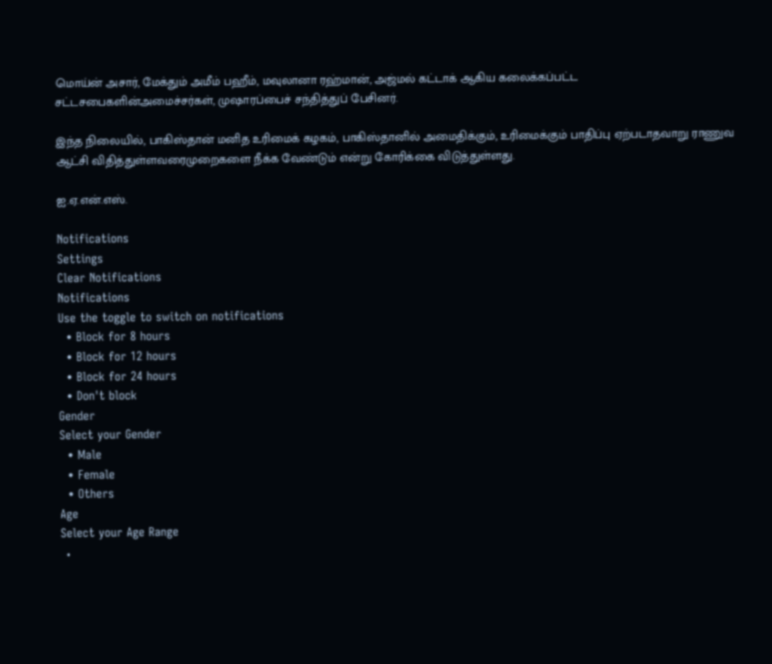மொய்ன் அசார், மேக்தும் அமீம் பஹீம், மவுலானா ரஹ்மான், அஜ்மல் கட்டாக் ஆகிய கலைக்கப்பட்ட சட்டசபைகளின்அமைச்சர்கள், முஷாரப்பைச் சந்தித்துப் பேசினர்.

இந்த நிலையில், பாகிஸ்தான் மனித உரிமைக் கழகம், பாகிஸ்தானில் அமைதிக்கும், உரிமைக்கும் பாதிப்பு ஏற்படாதவாறு ராணுவ ஆட்சி விதித்துள்ளவரைமுறைகளை நீக்க வேண்டும் என்று கோரிக்கை விடுத்துள்ளது.

ஐ.ஏ.என்.எஸ்.

Notifications
Settings
Clear Notifications
Notifications
Use the toggle to switch on notifications
  • Block for 8 hours
  • Block for 12 hours
  • Block for 24 hours
  • Don't block
Gender
Select your Gender
  • Male
  • Female
  • Others
Age
Select your Age Range
  •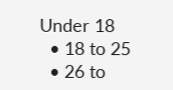Under 18
  • 18 to 25
  • 26 to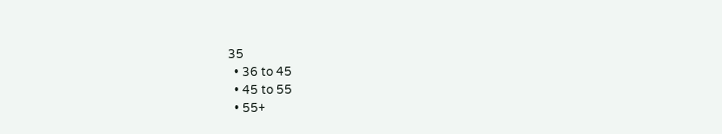35
  • 36 to 45
  • 45 to 55
  • 55+